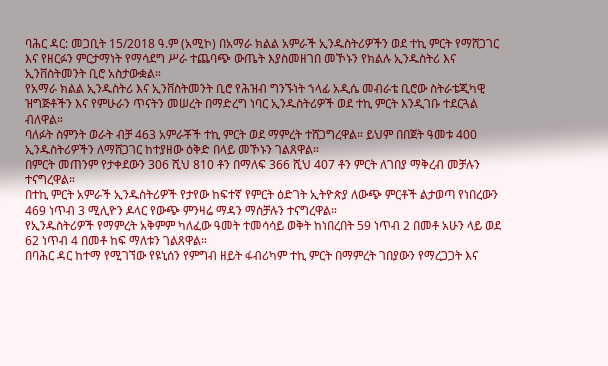ባሕር ዳር: መጋቢት 15/2018 ዓ.ም (አሚኮ) በአማራ ክልል አምራች ኢንዱስትሪዎችን ወደ ተኪ ምርት የማሸጋገር እና የዘርፉን ምርታማነት የማሳደግ ሥራ ተጨባጭ ውጤት እያስመዘገበ መኾኑን የክልሉ ኢንዱስትሪ እና ኢንቨስትመንት ቢሮ አስታውቋል።
የአማራ ክልል ኢንዱስትሪ እና ኢንቨስትመንት ቢሮ የሕዝብ ግንኙነት ኀላፊ አዲሴ መብራቴ ቢሮው ስትራቴጂካዊ ዝግጅቶችን እና የምሁራን ጥናትን መሠረት በማድረግ ነባር ኢንዱስትሪዎች ወደ ተኪ ምርት እንዲገቡ ተደርጓል ብለዋል።
ባለፉት ስምንት ወራት ብቻ 463 አምራቾች ተኪ ምርት ወደ ማምረት ተሸጋግረዋል። ይህም በበጀት ዓመቱ 400 ኢንዱስትሪዎችን ለማሸጋገር ከተያዘው ዕቅድ በላይ መኾኑን ገልጸዋል።
በምርት መጠንም የታቀደውን 306 ሺህ 810 ቶን በማለፍ 366 ሺህ 407 ቶን ምርት ለገበያ ማቅረብ መቻሉን ተናግረዋል።
በተኪ ምርት አምራች ኢንዱስትሪዎች የታየው ከፍተኛ የምርት ዕድገት ኢትዮጵያ ለውጭ ምርቶች ልታወጣ የነበረውን 469 ነጥብ 3 ሚሊዮን ዶላር የውጭ ምንዛሬ ማዳን ማስቻሉን ተናግረዋል።
የኢንዱስትሪዎች የማምረት አቅምም ካለፈው ዓመት ተመሳሳይ ወቅት ከነበረበት 59 ነጥብ 2 በመቶ አሁን ላይ ወደ 62 ነጥብ 4 በመቶ ከፍ ማለቱን ገልጸዋል።
በባሕር ዳር ከተማ የሚገኘው የዩኒሰን የምግብ ዘይት ፋብሪካም ተኪ ምርት በማምረት ገበያውን የማረጋጋት እና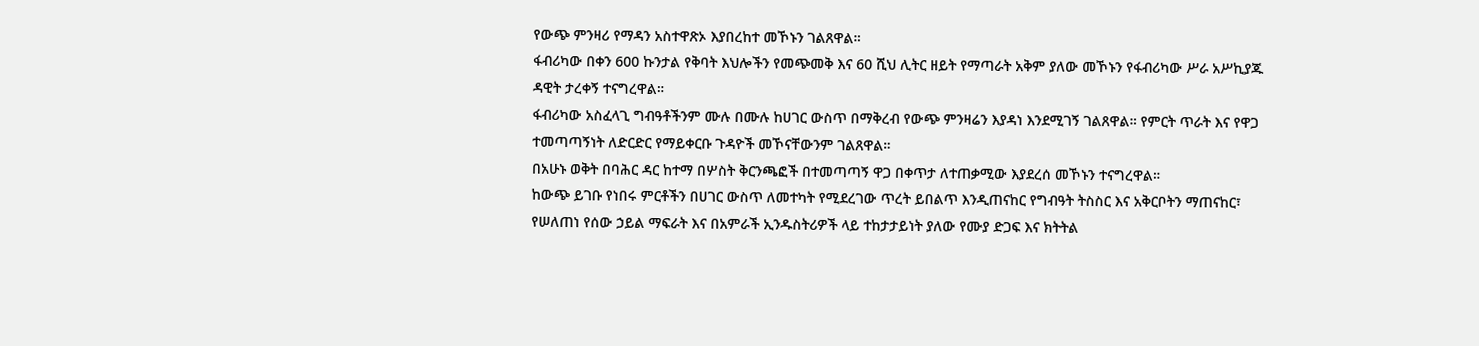የውጭ ምንዛሪ የማዳን አስተዋጽኦ እያበረከተ መኾኑን ገልጸዋል።
ፋብሪካው በቀን 600 ኩንታል የቅባት እህሎችን የመጭመቅ እና 60 ሺህ ሊትር ዘይት የማጣራት አቅም ያለው መኾኑን የፋብሪካው ሥራ አሥኪያጁ ዳዊት ታረቀኝ ተናግረዋል።
ፋብሪካው አስፈላጊ ግብዓቶችንም ሙሉ በሙሉ ከሀገር ውስጥ በማቅረብ የውጭ ምንዛሬን እያዳነ እንደሚገኝ ገልጸዋል። የምርት ጥራት እና የዋጋ ተመጣጣኝነት ለድርድር የማይቀርቡ ጉዳዮች መኾናቸውንም ገልጸዋል።
በአሁኑ ወቅት በባሕር ዳር ከተማ በሦስት ቅርንጫፎች በተመጣጣኝ ዋጋ በቀጥታ ለተጠቃሚው እያደረሰ መኾኑን ተናግረዋል።
ከውጭ ይገቡ የነበሩ ምርቶችን በሀገር ውስጥ ለመተካት የሚደረገው ጥረት ይበልጥ እንዲጠናከር የግብዓት ትስስር እና አቅርቦትን ማጠናከር፣ የሠለጠነ የሰው ኃይል ማፍራት እና በአምራች ኢንዱስትሪዎች ላይ ተከታታይነት ያለው የሙያ ድጋፍ እና ክትትል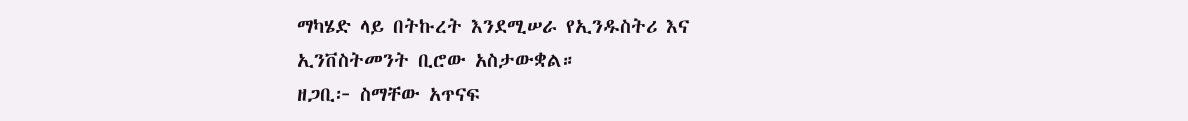ማካሄድ ላይ በትኩረት እንደሚሠራ የኢንዱስትሪ እና ኢንቨስትመንት ቢሮው አስታውቋል።
ዘጋቢ፦ ስማቸው አጥናፍ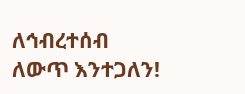ለኅብረተሰብ ለውጥ እንተጋለን!